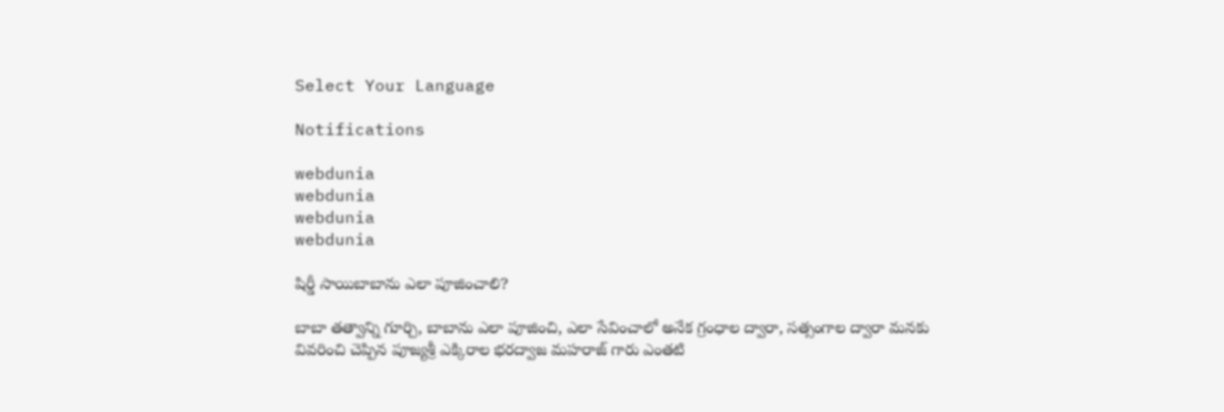Select Your Language

Notifications

webdunia
webdunia
webdunia
webdunia

షిర్డీ సాయిబాబాను ఎలా పూజించాలి?

బాబా తత్వాన్ని గూర్చి, బాబాను ఎలా పూజించి, ఎలా సేవించాలో అనేక గ్రంధాల ద్వారా, సత్సంగాల ద్వారా మనకు వివరించి చెప్పిన పూజ్యశ్రీ ఎక్కిరాల భరద్వాజ మహరాజ్ గారు ఎంతటి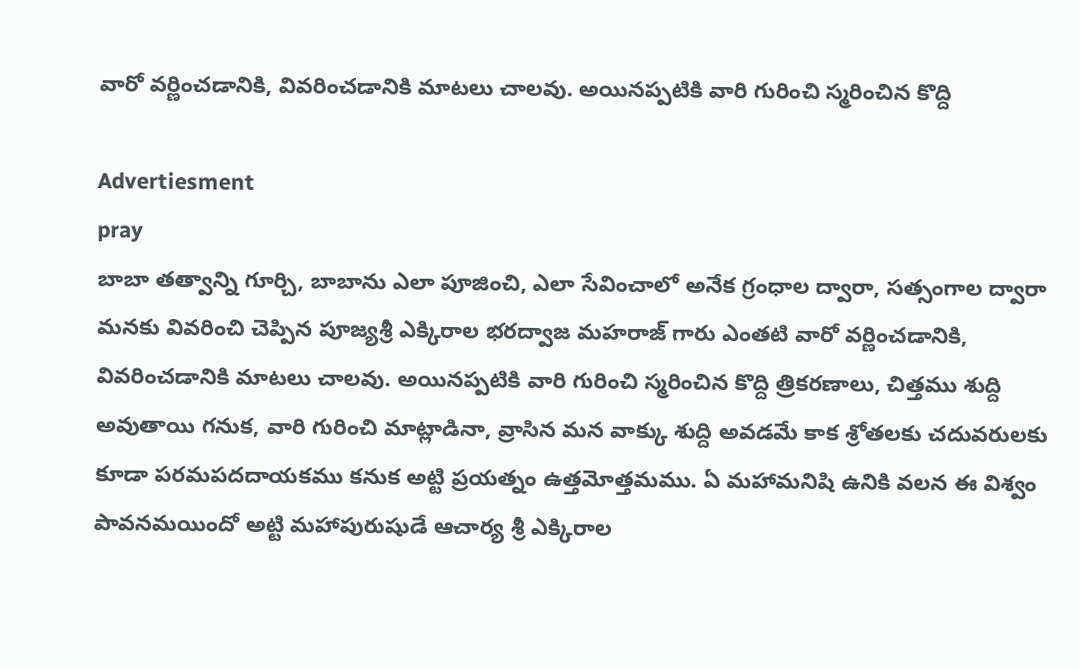వారో వర్ణించడానికి, వివరించడానికి మాటలు చాలవు. అయినప్పటికి వారి గురించి స్మరించిన కొద్ది

Advertiesment
pray
బాబా తత్వాన్ని గూర్చి, బాబాను ఎలా పూజించి, ఎలా సేవించాలో అనేక గ్రంధాల ద్వారా, సత్సంగాల ద్వారా మనకు వివరించి చెప్పిన పూజ్యశ్రీ ఎక్కిరాల భరద్వాజ మహరాజ్ గారు ఎంతటి వారో వర్ణించడానికి, వివరించడానికి మాటలు చాలవు. అయినప్పటికి వారి గురించి స్మరించిన కొద్ది త్రికరణాలు, చిత్తము శుద్ది అవుతాయి గనుక, వారి గురించి మాట్లాడినా, వ్రాసిన మన వాక్కు శుద్ది అవడమే కాక శ్రోతలకు చదువరులకు కూడా పరమపదదాయకము కనుక అట్టి ప్రయత్నం ఉత్తమోత్తమము. ఏ మహామనిషి ఉనికి వలన ఈ విశ్వం పావనమయిందో అట్టి మహాపురుషుడే ఆచార్య శ్రీ ఎక్కిరాల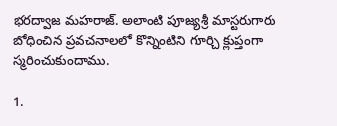భరద్వాజ మహరాజ్. అలాంటి పూజ్యశ్రీ మాస్టరుగారు బోధించిన ప్రవచనాలలో కొన్నింటిని గూర్చి క్లుప్తంగా స్మరించుకుందాము.

1.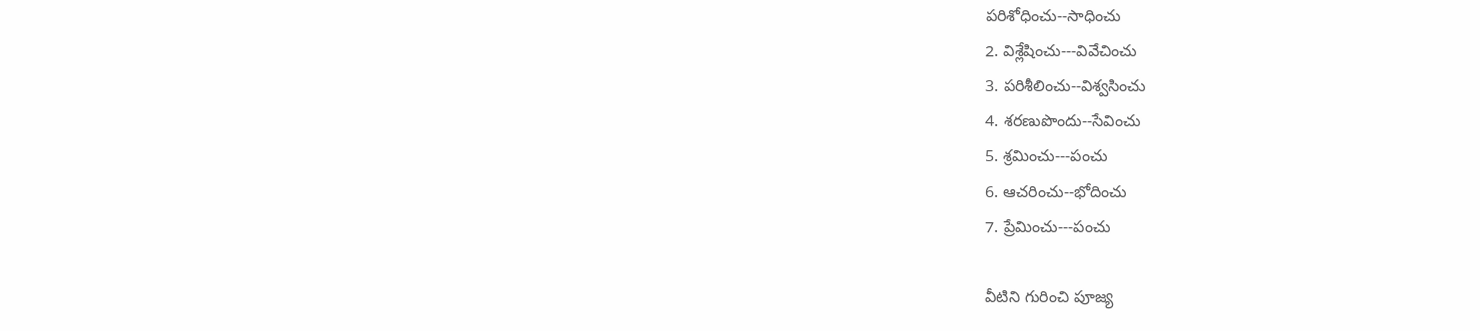పరిశోధించు--సాధించు
2. విశ్లేషించు---వివేచించు
3. పరిశీలించు--విశ్వసించు
4. శరణుపొందు--సేవించు
5. శ్రమించు---పంచు
6. ఆచరించు--భోదించు
7. ప్రేమించు---పంచు

వీటిని గురించి పూజ్య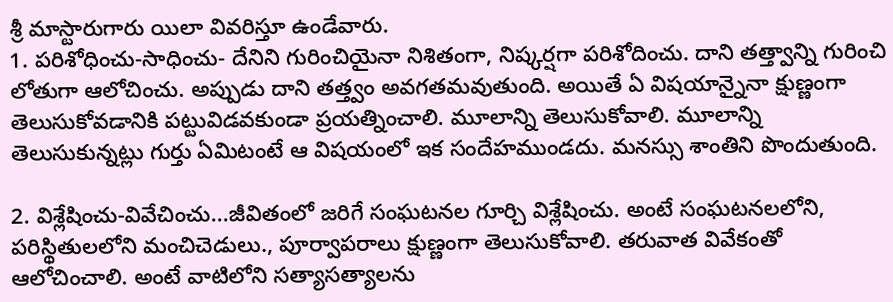శ్రీ మాస్టారుగారు యిలా వివరిస్తూ ఉండేవారు.
1. పరిశోధించు-సాధించు- దేనిని గురించియైనా నిశితంగా, నిష్కర్షగా పరిశోదించు. దాని తత్త్వాన్ని గురించి లోతుగా ఆలోచించు. అప్పుడు దాని తత్త్వం అవగతమవుతుంది. అయితే ఏ విషయాన్నైనా క్షుణ్ణంగా తెలుసుకోవడానికి పట్టువిడవకుండా ప్రయత్నించాలి. మూలాన్ని తెలుసుకోవాలి. మూలాన్ని తెలుసుకున్నట్లు గుర్తు ఏమిటంటే ఆ విషయంలో ఇక సందేహముండదు. మనస్సు శాంతిని పొందుతుంది.

2. విశ్లేషించు-వివేచించు...జీవితంలో జరిగే సంఘటనల గూర్చి విశ్లేషించు. అంటే సంఘటనలలోని, పరిస్థితులలోని మంచిచెడులు., పూర్వాపరాలు క్షుణ్ణంగా తెలుసుకోవాలి. తరువాత వివేకంతో ఆలోచించాలి. అంటే వాటిలోని సత్యాసత్యాలను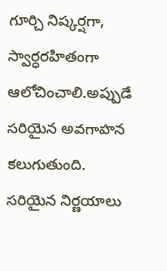గూర్చి నిష్కర్షగా, స్వార్ధరహితంగా ఆలోచించాలి.అప్పుడే సరియైన అవగాహన కలుగుతుంది. సరియైన నిర్ణయాలు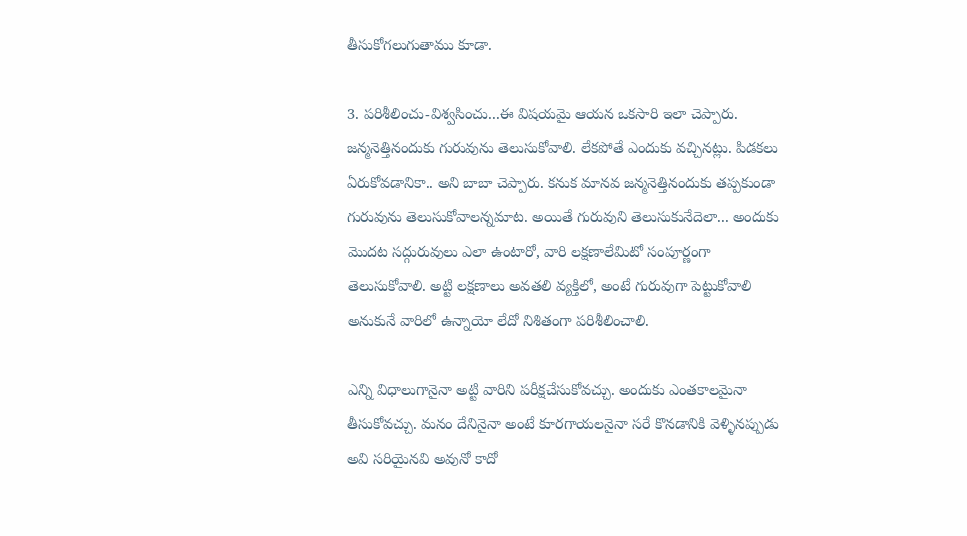తీసుకోగలుగుతాము కూడా.

3. పరిశీలించు-విశ్వసించు...ఈ విషయమై ఆయన ఒకసారి ఇలా చెప్పారు. జన్మనెత్తినందుకు గురువును తెలుసుకోవాలి. లేకపోతే ఎందుకు వచ్చినట్లు. పిడకలు ఏరుకోవడానికా.. అని బాబా చెప్పారు. కనుక మానవ జన్మనెత్తినందుకు తప్పకుండా గురువును తెలుసుకోవాలన్నమాట. అయితే గురువుని తెలుసుకునేదెలా... అందుకు మొదట సద్గురువులు ఎలా ఉంటారో, వారి లక్షణాలేమిటో సంపూర్ణంగా తెలుసుకోవాలి. అట్టి లక్షణాలు అవతలి వ్యక్తిలో, అంటే గురువుగా పెట్టుకోవాలి అనుకునే వారిలో ఉన్నాయో లేదో నిశితంగా పరిశీలించాలి.

ఎన్ని విధాలుగానైనా అట్టి వారిని పరీక్షచేసుకోవచ్చు. అందుకు ఎంతకాలమైనా తీసుకోవచ్చు. మనం దేనినైనా అంటే కూరగాయలనైనా సరే కొనడానికి వెళ్ళినప్పుడు అవి సరియైనవి అవునో కాదో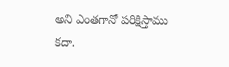అని ఎంతగానో పరిక్షిస్తాము కదా.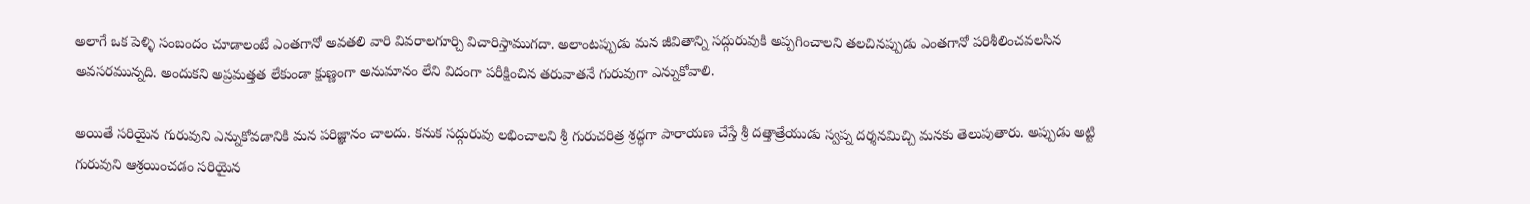అలాగే ఒక పెళ్ళి సంబందం చూడాలంటే ఎంతగానో అవతలి వారి వివరాలగూర్చి విచారిస్తాముగదా. అలాంటప్పుడు మన జీవితాన్ని సద్గురువుకి అప్పగించాలని తలచినప్పుడు ఎంతగానో పరిశీలించవలసిన అవసరమున్నది. అందుకని అప్రమత్తత లేకుండా క్షుణ్ణంగా అనుమానం లేని విదంగా పరీక్షించిన తరువాతనే గురువుగా ఎన్నుకోవాలి.

అయితే సరియైన గురువుని ఎన్నుకోవడానికి మన పరిజ్ఞానం చాలదు. కనుక సద్గురువు లభించాలని శ్రీ గురుచరిత్ర శ్రద్ధగా పారాయణ చేస్తే శ్రీ దత్తాత్రేయుడు స్వప్న దర్శనమిచ్చి మనకు తెలుపుతారు. అప్పుడు అట్టి గురువుని ఆశ్రయించడం సరియైన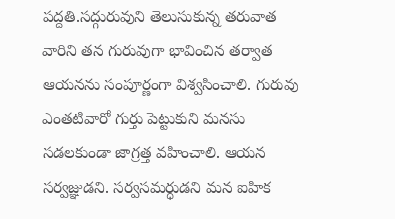పద్దతి.సద్గురువుని తెలుసుకున్న తరువాత వారిని తన గురువుగా భావించిన తర్వాత ఆయనను సంపూర్ణంగా విశ్వసించాలి. గురువు ఎంతటివారో గుర్తు పెట్టుకుని మనసు సడలకుండా జాగ్రత్త వహించాలి. ఆయన సర్వజ్ఞుడని. సర్వసమర్ధుడని మన ఐహిక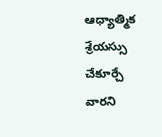ఆధ్యాత్మిక శ్రేయస్సు చేకూర్చే వారని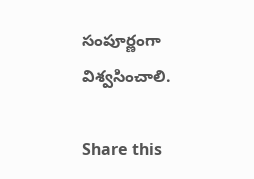సంపూర్ణంగా విశ్వసించాలి.

Share this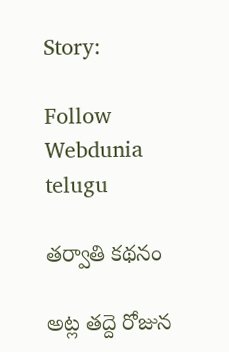Story:

Follow Webdunia telugu

తర్వాతి కథనం

అట్ల తద్దె రోజున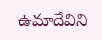ఉమాదేవిని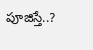పూజిస్తే..?